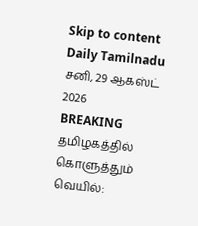Skip to content
Daily Tamilnadu
சனி, 29 ஆகஸ்ட் 2026
BREAKING
தமிழகத்தில் கொளுத்தும் வெயில்: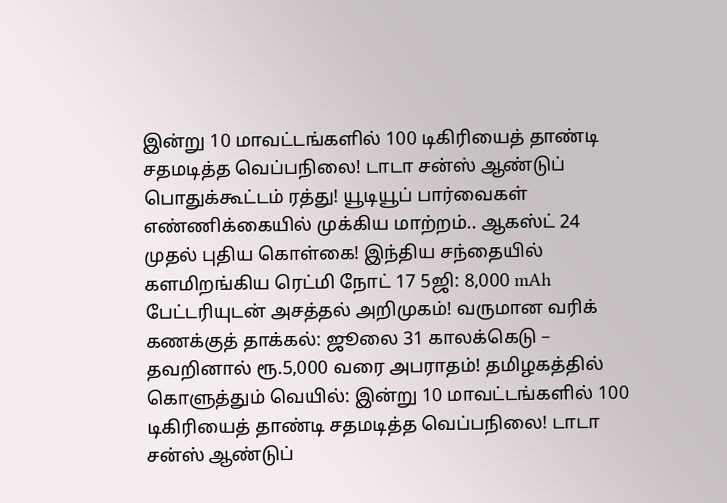இன்று 10 மாவட்டங்களில் 100 டிகிரியைத் தாண்டி சதமடித்த வெப்பநிலை! டாடா சன்ஸ் ஆண்டுப் பொதுக்கூட்டம் ரத்து! யூடியூப் பார்வைகள் எண்ணிக்கையில் முக்கிய மாற்றம்.. ஆகஸ்ட் 24 முதல் புதிய கொள்கை! இந்திய சந்தையில் களமிறங்கிய ரெட்மி நோட் 17 5ஜி: 8,000 mAh பேட்டரியுடன் அசத்தல் அறிமுகம்! வருமான வரிக் கணக்குத் தாக்கல்: ஜூலை 31 காலக்கெடு – தவறினால் ரூ.5,000 வரை அபராதம்! தமிழகத்தில் கொளுத்தும் வெயில்: இன்று 10 மாவட்டங்களில் 100 டிகிரியைத் தாண்டி சதமடித்த வெப்பநிலை! டாடா சன்ஸ் ஆண்டுப்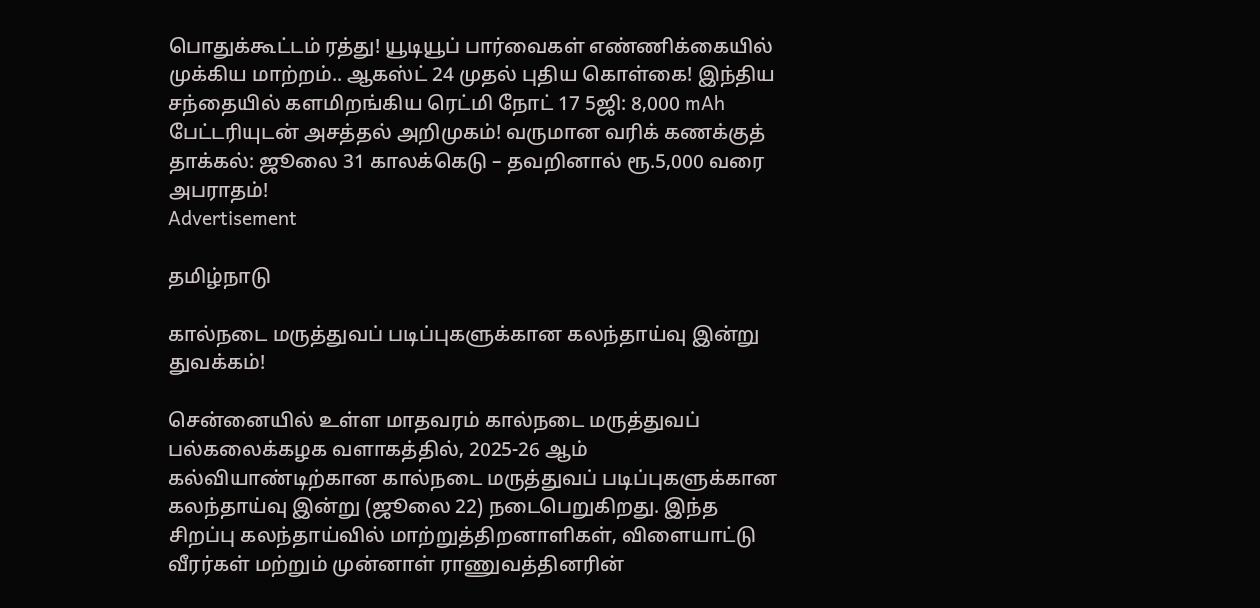பொதுக்கூட்டம் ரத்து! யூடியூப் பார்வைகள் எண்ணிக்கையில் முக்கிய மாற்றம்.. ஆகஸ்ட் 24 முதல் புதிய கொள்கை! இந்திய சந்தையில் களமிறங்கிய ரெட்மி நோட் 17 5ஜி: 8,000 mAh பேட்டரியுடன் அசத்தல் அறிமுகம்! வருமான வரிக் கணக்குத் தாக்கல்: ஜூலை 31 காலக்கெடு – தவறினால் ரூ.5,000 வரை அபராதம்!
Advertisement

தமிழ்நாடு

கால்நடை மருத்துவப் படிப்புகளுக்கான கலந்தாய்வு இன்று துவக்கம்!

சென்னையில் உள்ள மாதவரம் கால்நடை மருத்துவப் பல்கலைக்கழக வளாகத்தில், 2025-26 ஆம் கல்வியாண்டிற்கான கால்நடை மருத்துவப் படிப்புகளுக்கான கலந்தாய்வு இன்று (ஜூலை 22) நடைபெறுகிறது. இந்த சிறப்பு கலந்தாய்வில் மாற்றுத்திறனாளிகள், விளையாட்டு வீரர்கள் மற்றும் முன்னாள் ராணுவத்தினரின்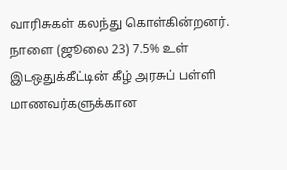வாரிசுகள் கலந்து கொள்கின்றனர். நாளை (ஜூலை 23) 7.5% உள் இடஒதுக்கீட்டின் கீழ் அரசுப் பள்ளி மாணவர்களுக்கான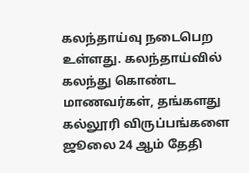கலந்தாய்வு நடைபெற உள்ளது. கலந்தாய்வில் கலந்து கொண்ட மாணவர்கள், தங்களது கல்லூரி விருப்பங்களை ஜூலை 24 ஆம் தேதி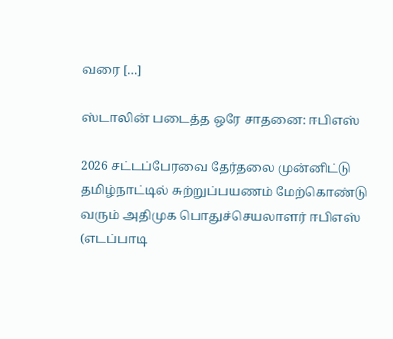வரை […]

ஸ்டாலின் படைத்த ஒரே சாதனை: ஈபிஎஸ்

2026 சட்டப்பேரவை தேர்தலை முன்னிட்டு தமிழ்நாட்டில் சுற்றுப்பயணம் மேற்கொண்டு வரும் அதிமுக பொதுச்செயலாளர் ஈபிஎஸ் (எடப்பாடி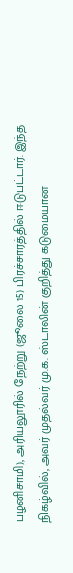பழனிசாமி), அரியலூரில் நேற்று (ஜூலை 15) பிரச்சாரத்தில் ஈடுபட்டார். இந்த நிகழ்வில், அவர் முதல்வர் மு.க. ஸ்டாலின் குறித்து கடுமையான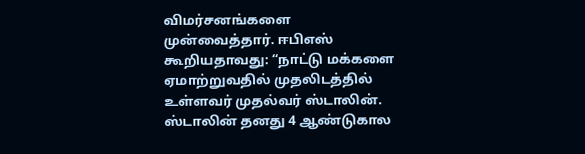விமர்சனங்களை முன்வைத்தார். ஈபிஎஸ் கூறியதாவது: “நாட்டு மக்களை ஏமாற்றுவதில் முதலிடத்தில் உள்ளவர் முதல்வர் ஸ்டாலின். ஸ்டாலின் தனது 4 ஆண்டுகால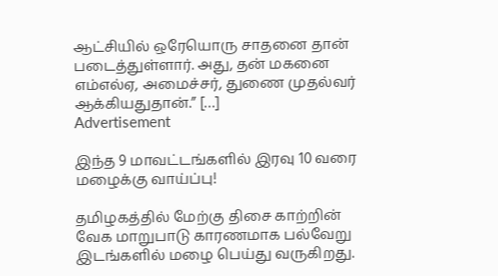ஆட்சியில் ஒரேயொரு சாதனை தான் படைத்துள்ளார். அது, தன் மகனை எம்எல்ஏ, அமைச்சர், துணை முதல்வர் ஆக்கியதுதான்.” […]
Advertisement

இந்த 9 மாவட்டங்களில் இரவு 10 வரை மழைக்கு வாய்ப்பு!

தமிழகத்தில் மேற்கு திசை காற்றின் வேக மாறுபாடு காரணமாக பல்வேறு இடங்களில் மழை பெய்து வருகிறது.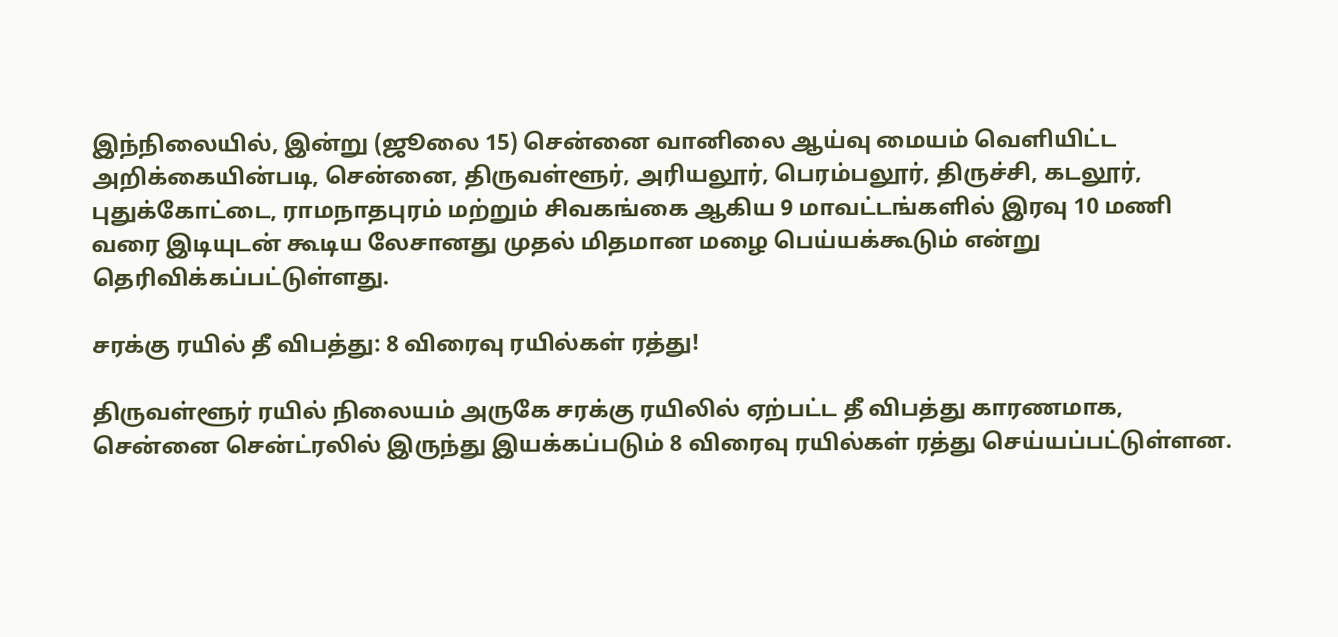இந்நிலையில், இன்று (ஜூலை 15) சென்னை வானிலை ஆய்வு மையம் வெளியிட்ட அறிக்கையின்படி, சென்னை, திருவள்ளூர், அரியலூர், பெரம்பலூர், திருச்சி, கடலூர், புதுக்கோட்டை, ராமநாதபுரம் மற்றும் சிவகங்கை ஆகிய 9 மாவட்டங்களில் இரவு 10 மணி வரை இடியுடன் கூடிய லேசானது முதல் மிதமான மழை பெய்யக்கூடும் என்று தெரிவிக்கப்பட்டுள்ளது.

சரக்கு ரயில் தீ விபத்து: 8 விரைவு ரயில்கள் ரத்து!

திருவள்ளூர் ரயில் நிலையம் அருகே சரக்கு ரயிலில் ஏற்பட்ட தீ விபத்து காரணமாக, சென்னை சென்ட்ரலில் இருந்து இயக்கப்படும் 8 விரைவு ரயில்கள் ரத்து செய்யப்பட்டுள்ளன.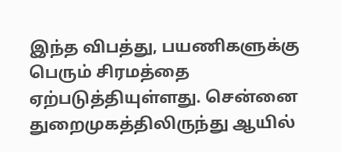இந்த விபத்து, பயணிகளுக்கு பெரும் சிரமத்தை ஏற்படுத்தியுள்ளது. சென்னை துறைமுகத்திலிருந்து ஆயில்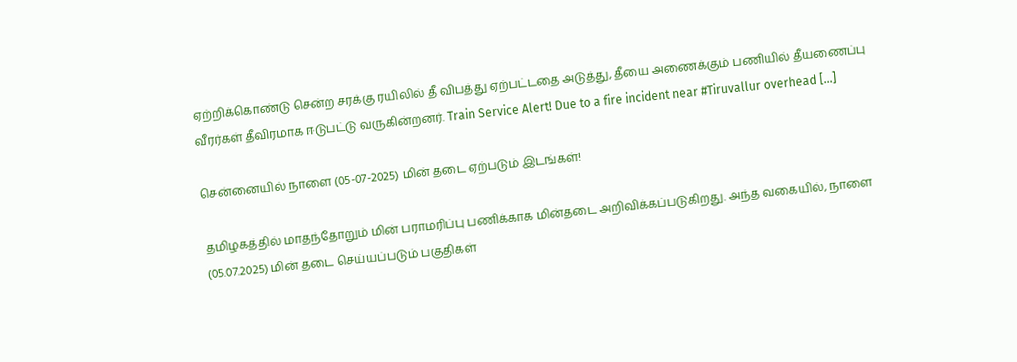ஏற்றிக்கொண்டு சென்ற சரக்கு ரயிலில் தீ விபத்து ஏற்பட்டதை அடுத்து, தீயை அணைக்கும் பணியில் தீயணைப்பு வீரர்கள் தீவிரமாக ஈடுபட்டு வருகின்றனர். Train Service Alert! Due to a fire incident near #Tiruvallur overhead […]

சென்னையில் நாளை (05-07-2025) மின் தடை ஏற்படும் இடங்கள்!

தமிழகத்தில் மாதந்தோறும் மின் பராமரிப்பு பணிக்காக மின்தடை அறிவிக்கப்படுகிறது. அந்த வகையில், நாளை (05.07.2025) மின் தடை செய்யப்படும் பகுதிகள்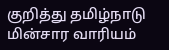குறித்து தமிழ்நாடு மின்சார வாரியம்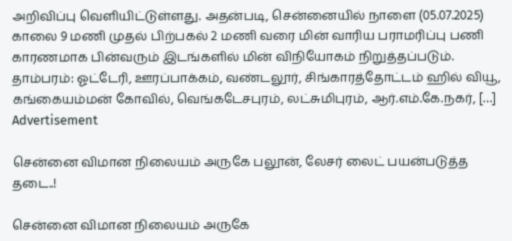அறிவிப்பு வெளியிட்டுள்ளது. அதன்படி, சென்னையில் நாளை (05.07.2025) காலை 9 மணி முதல் பிற்பகல் 2 மணி வரை மின் வாரிய பராமரிப்பு பணி காரணமாக பின்வரும் இடங்களில் மின் விநியோகம் நிறுத்தப்படும். தாம்பரம்: ஓட்டேரி, ஊரப்பாக்கம், வண்டலூர், சிங்காரத்தோட்டம் ஹில் வியூ, கங்கையம்மன் கோவில், வெங்கடேசபுரம், லட்சுமிபுரம், ஆர்.எம்.கே.நகர், […]
Advertisement

சென்னை விமான நிலையம் அருகே பலூன், லேசர் லைட் பயன்படுத்த தடை..!

சென்னை விமான நிலையம் அருகே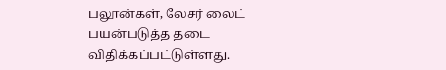பலூன்கள், லேசர் லைட் பயன்படுத்த தடை விதிக்கப்பட்டுள்ளது.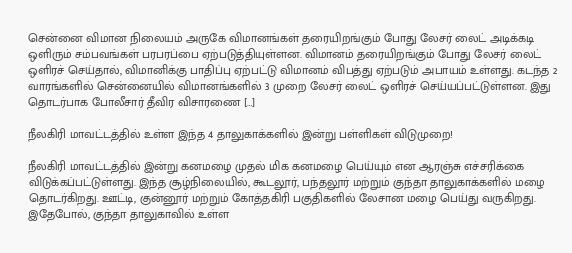சென்னை விமான நிலையம் அருகே விமானங்கள் தரையிறங்கும் போது லேசர் லைட் அடிக்கடி ஒளிரும் சம்பவங்கள் பரபரப்பை ஏற்படுத்தியுள்ளன. விமானம் தரையிறங்கும் போது லேசர் லைட் ஒளிரச் செய்தால், விமானிக்கு பாதிப்பு ஏற்பட்டு விமானம் விபத்து ஏற்படும் அபாயம் உள்ளது. கடந்த 2 வாரங்களில் சென்னையில் விமானங்களில் 3 முறை லேசர் லைட் ஒளிரச் செய்யப்பட்டுள்ளன. இது தொடர்பாக போலீசார் தீவிர விசாரணை […]

நீலகிரி மாவட்டத்தில் உள்ள இந்த 4 தாலுகாக்களில் இன்று பள்ளிகள் விடுமுறை!

நீலகிரி மாவட்டத்தில் இன்று கனமழை முதல் மிக கனமழை பெய்யும் என ஆரஞ்சு எச்சரிக்கை விடுக்கப்பட்டுள்ளது. இந்த சூழ்நிலையில், கூடலூர், பந்தலூர் மற்றும் குந்தா தாலுகாக்களில் மழை தொடர்கிறது. ஊட்டி, குன்னூர் மற்றும் கோத்தகிரி பகுதிகளில் லேசான மழை பெய்து வருகிறது. இதேபோல், குந்தா தாலுகாவில் உள்ள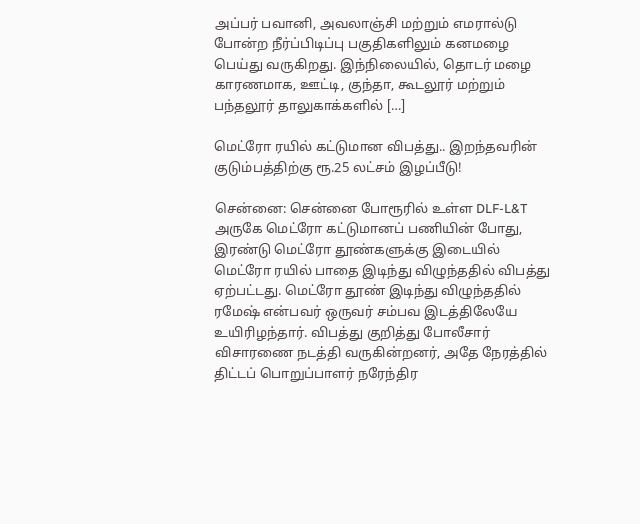அப்பர் பவானி, அவலாஞ்சி மற்றும் எமரால்டு போன்ற நீர்ப்பிடிப்பு பகுதிகளிலும் கனமழை பெய்து வருகிறது. இந்நிலையில், தொடர் மழை காரணமாக, ஊட்டி, குந்தா, கூடலூர் மற்றும் பந்தலூர் தாலுகாக்களில் […]

மெட்ரோ ரயில் கட்டுமான விபத்து.. இறந்தவரின் குடும்பத்திற்கு ரூ.25 லட்சம் இழப்பீடு!

சென்னை: சென்னை போரூரில் உள்ள DLF-L&T அருகே மெட்ரோ கட்டுமானப் பணியின் போது, இரண்டு மெட்ரோ தூண்களுக்கு இடையில் மெட்ரோ ரயில் பாதை இடிந்து விழுந்ததில் விபத்து ஏற்பட்டது. மெட்ரோ தூண் இடிந்து விழுந்ததில் ரமேஷ் என்பவர் ஒருவர் சம்பவ இடத்திலேயே உயிரிழந்தார். விபத்து குறித்து போலீசார் விசாரணை நடத்தி வருகின்றனர், அதே நேரத்தில் திட்டப் பொறுப்பாளர் நரேந்திர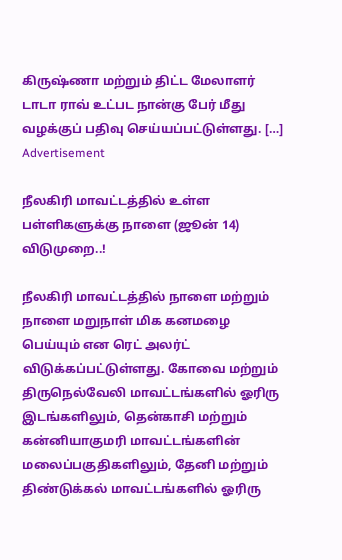கிருஷ்ணா மற்றும் திட்ட மேலாளர் டாடா ராவ் உட்பட நான்கு பேர் மீது வழக்குப் பதிவு செய்யப்பட்டுள்ளது. […]
Advertisement

நீலகிரி மாவட்டத்தில் உள்ள பள்ளிகளுக்கு நாளை (ஜூன் 14) விடுமுறை..!

நீலகிரி மாவட்டத்தில் நாளை மற்றும் நாளை மறுநாள் மிக கனமழை பெய்யும் என ரெட் அலர்ட் விடுக்கப்பட்டுள்ளது. கோவை மற்றும் திருநெல்வேலி மாவட்டங்களில் ஓரிரு இடங்களிலும், தென்காசி மற்றும் கன்னியாகுமரி மாவட்டங்களின் மலைப்பகுதிகளிலும், தேனி மற்றும் திண்டுக்கல் மாவட்டங்களில் ஓரிரு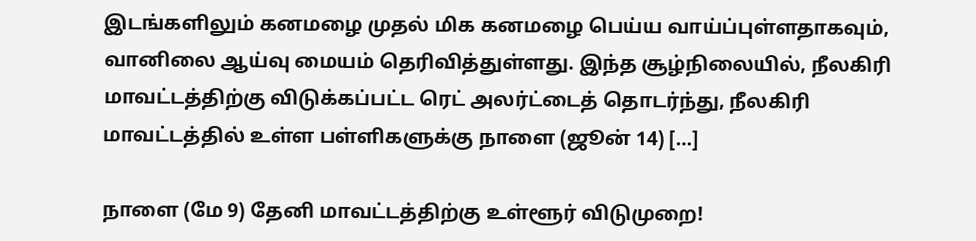இடங்களிலும் கனமழை முதல் மிக கனமழை பெய்ய வாய்ப்புள்ளதாகவும், வானிலை ஆய்வு மையம் தெரிவித்துள்ளது. இந்த சூழ்நிலையில், நீலகிரி மாவட்டத்திற்கு விடுக்கப்பட்ட ரெட் அலர்ட்டைத் தொடர்ந்து, நீலகிரி மாவட்டத்தில் உள்ள பள்ளிகளுக்கு நாளை (ஜூன் 14) […]

நாளை (மே 9) தேனி மாவட்டத்திற்கு உள்ளூர் விடுமுறை!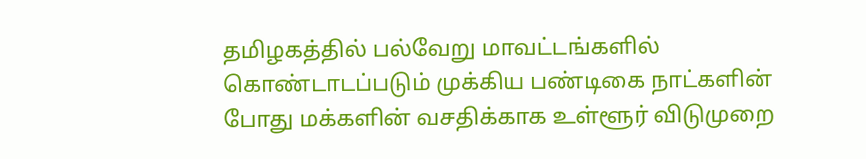தமிழகத்தில் பல்வேறு மாவட்டங்களில் கொண்டாடப்படும் முக்கிய பண்டிகை நாட்களின் போது மக்களின் வசதிக்காக உள்ளூர் விடுமுறை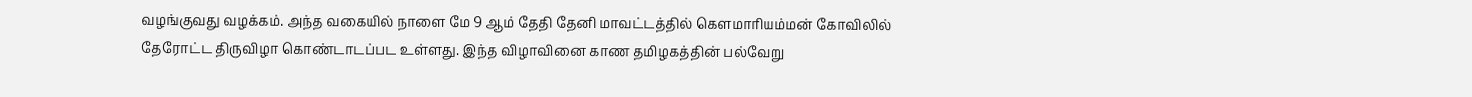வழங்குவது வழக்கம். அந்த வகையில் நாளை மே 9 ஆம் தேதி தேனி மாவட்டத்தில் கௌமாரியம்மன் கோவிலில் தேரோட்ட திருவிழா கொண்டாடப்பட உள்ளது. இந்த விழாவினை காண தமிழகத்தின் பல்வேறு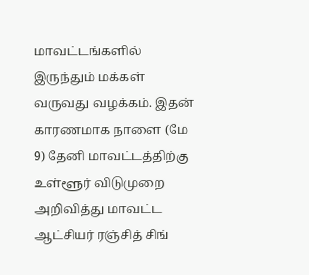மாவட்டங்களில் இருந்தும் மக்கள் வருவது வழக்கம். இதன் காரணமாக நாளை (மே 9) தேனி மாவட்டத்திற்கு உள்ளூர் விடுமுறை அறிவித்து மாவட்ட ஆட்சியர் ரஞ்சித் சிங்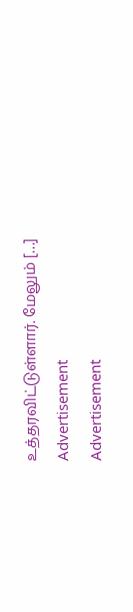உத்தரவிட்டுள்ளார். மேலும் […]
Advertisement
Advertisement